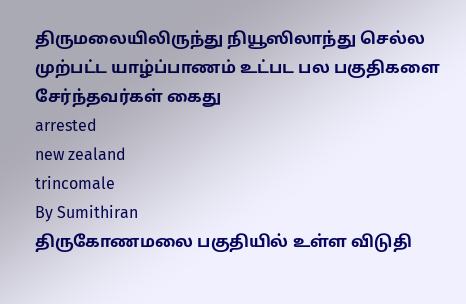திருமலையிலிருந்து நியூஸிலாந்து செல்ல முற்பட்ட யாழ்ப்பாணம் உட்பட பல பகுதிகளை சேர்ந்தவர்கள் கைது
arrested
new zealand
trincomale
By Sumithiran
திருகோணமலை பகுதியில் உள்ள விடுதி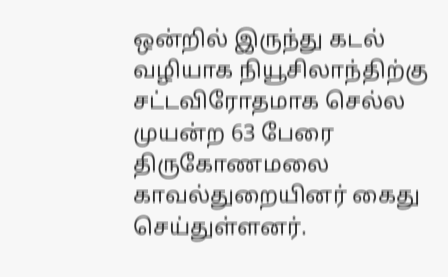ஒன்றில் இருந்து கடல் வழியாக நியூசிலாந்திற்கு சட்டவிரோதமாக செல்ல முயன்ற 63 பேரை திருகோணமலை காவல்துறையினர் கைது செய்துள்ளனர்.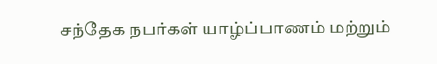சந்தேக நபர்கள் யாழ்ப்பாணம் மற்றும்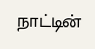நாட்டின்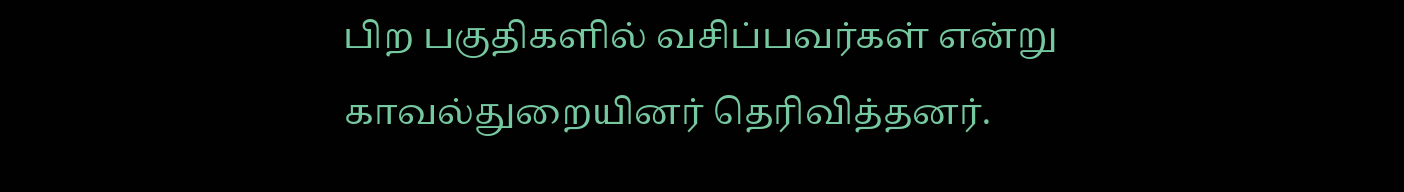பிற பகுதிகளில் வசிப்பவர்கள் என்று காவல்துறையினர் தெரிவித்தனர்.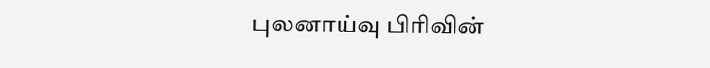புலனாய்வு பிரிவின்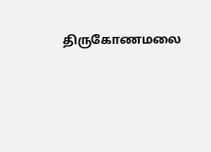திருகோணமலை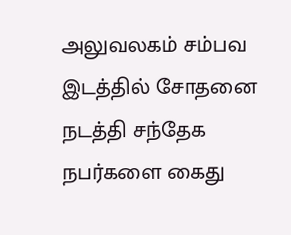அலுவலகம் சம்பவ இடத்தில் சோதனை நடத்தி சந்தேக நபர்களை கைது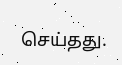செய்தது.